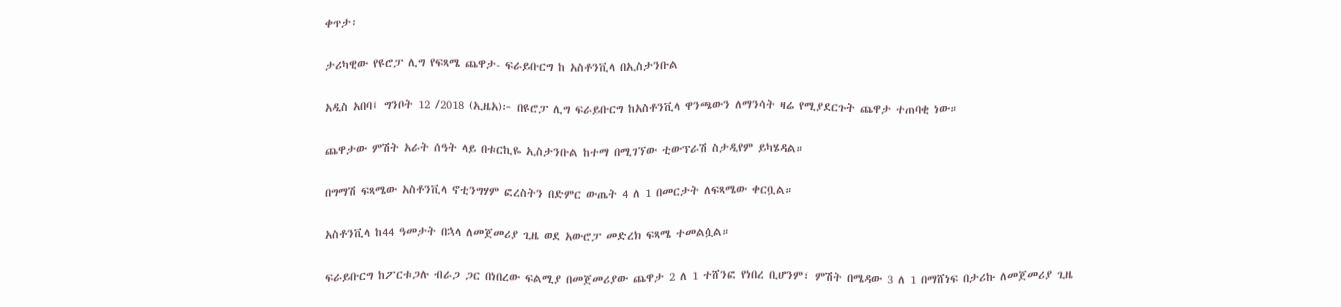ቀጥታ፡

ታሪካዊው የዩሮፓ ሊግ የፍጻሜ ጨዋታ- ፍራይቡርግ ከ አስቶንቪላ በኢስታንቡል

አዲስ አበባ፤ ግንቦት 12 /2018 (ኢዜአ)፦ በዩሮፓ ሊግ ፍራይቡርግ ከአስቶንቪላ ዋንጫውን ለማንሳት ዛሬ የሚያደርጉት ጨዋታ ተጠባቂ ነው።

ጨዋታው ምሽት አራት ሰዓት ላይ በቱርኪዬ ኢስታንቡል ከተማ በሚገኘው ቲውፕራሽ ስታዲየም ይካሄዳል።

በግማሽ ፍጻሜው አስቶንቪላ ኖቲንግሃም ፎረስትን በድምር ውጤት 4 ለ 1 በመርታት ለፍጻሜው ቀርቧል።

አስቶንቪላ ከ44 ዓመታት በኋላ ለመጀመሪያ ጊዜ ወደ አውሮፓ መድረክ ፍጻሜ ተመልሷል።

ፍራይቡርግ ከፖርቱጋሉ ብራጋ ጋር በነበረው ፍልሚያ በመጀመሪያው ጨዋታ 2 ለ 1 ተሸንፎ የነበረ ቢሆንም፣ ምሽት በሜዳው 3 ለ 1 በማሸነፍ በታሪኩ ለመጀመሪያ ጊዜ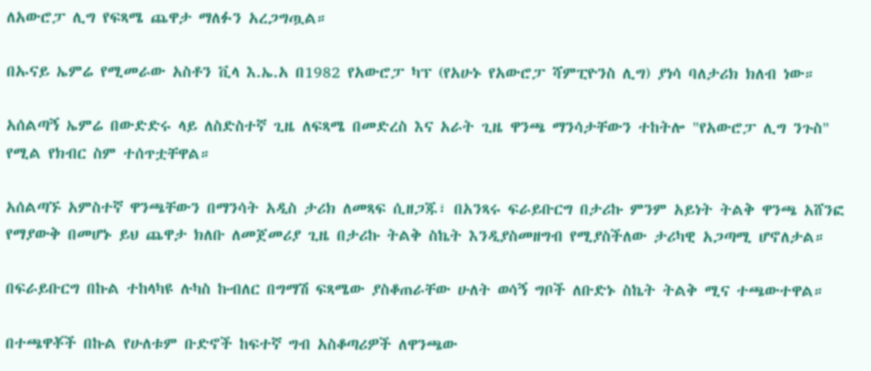ለአውሮፓ ሊግ የፍጻሜ ጨዋታ ማለፉን አረጋግጧል።

በኡናይ ኤምሬ የሚመራው አስቶን ቪላ እ.ኤ.አ በ1982 የአውሮፓ ካፕ (የአሁኑ የአውሮፓ ሻምፒዮንስ ሊግ) ያነሳ ባለታሪክ ክለብ ነው።

አሰልጣኝ ኤምሬ በውድድሩ ላይ ለስድስተኛ ጊዜ ለፍጻሜ በመድረስ እና አራት ጊዜ ዋንጫ ማንሳታቸውን ተከትሎ "የአውሮፓ ሊግ ንጉስ" የሚል የክብር ስም ተሰጥቷቸዋል።

አሰልጣኙ አምስተኛ ዋንጫቸውን በማንሳት አዲስ ታሪክ ለመጻፍ ሲዘጋጁ፣ በአንጻሩ ፍራይቡርግ በታሪኩ ምንም አይነት ትልቅ ዋንጫ አሸንፎ የማያውቅ በመሆኑ ይህ ጨዋታ ክለቡ ለመጀመሪያ ጊዜ በታሪኩ ትልቅ ስኬት እንዲያስመዘግብ የሚያስችለው ታሪካዊ አጋጣሚ ሆኖለታል።

በፍራይቡርግ በኩል ተከላካዩ ሉካስ ኩብለር በግማሽ ፍጻሜው ያስቆጠራቸው ሁለት ወሳኝ ግቦች ለቡድኑ ስኬት ትልቅ ሚና ተጫውተዋል።

በተጫዋቾች በኩል የሁለቱም ቡድኖች ከፍተኛ ግብ አስቆጣሪዎች ለዋንጫው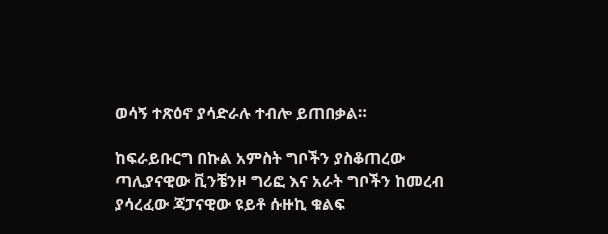ወሳኝ ተጽዕኖ ያሳድራሉ ተብሎ ይጠበቃል።

ከፍራይቡርግ በኩል አምስት ግቦችን ያስቆጠረው ጣሊያናዊው ቪንቼንዞ ግሪፎ እና አራት ግቦችን ከመረብ ያሳረፈው ጃፓናዊው ዩይቶ ሱዙኪ ቁልፍ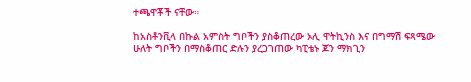ተጫዋቾች ናቸው።

ከአስቶንቪላ በኩል አምስት ግቦችን ያስቆጠረው ኦሊ ዋትኪንስ እና በግማሽ ፍጻሜው ሁለት ግቦችን በማስቆጠር ድሉን ያረጋገጠው ካፒቴኑ ጆን ማክጊን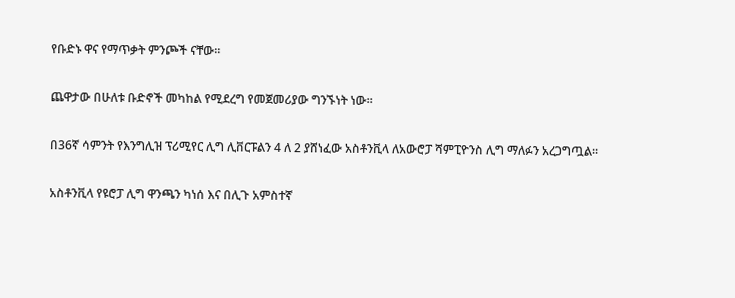የቡድኑ ዋና የማጥቃት ምንጮች ናቸው።

ጨዋታው በሁለቱ ቡድኖች መካከል የሚደረግ የመጀመሪያው ግንኙነት ነው።

በ36ኛ ሳምንት የእንግሊዝ ፕሪሚየር ሊግ ሊቨርፑልን 4 ለ 2 ያሸነፈው አስቶንቪላ ለአውሮፓ ሻምፒዮንስ ሊግ ማለፉን አረጋግጧል።

አስቶንቪላ የዩሮፓ ሊግ ዋንጫን ካነሰ እና በሊጉ አምስተኛ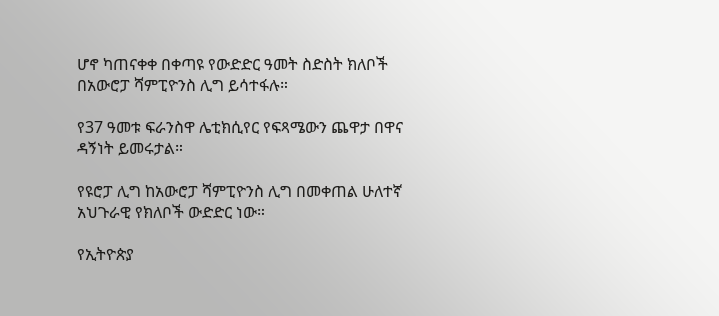ሆኖ ካጠናቀቀ በቀጣዩ የውድድር ዓመት ስድስት ክለቦች በአውሮፓ ሻምፒዮንስ ሊግ ይሳተፋሉ።

የ37 ዓመቱ ፍራንስዋ ሌቲክሲየር የፍጻሜውን ጨዋታ በዋና ዳኝነት ይመሩታል።

የዩሮፓ ሊግ ከአውሮፓ ሻምፒዮንስ ሊግ በመቀጠል ሁለተኛ አህጉራዊ የክለቦች ውድድር ነው።

የኢትዮጵያ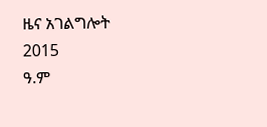ዜና አገልግሎት
2015
ዓ.ም